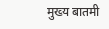मुख्य बातमी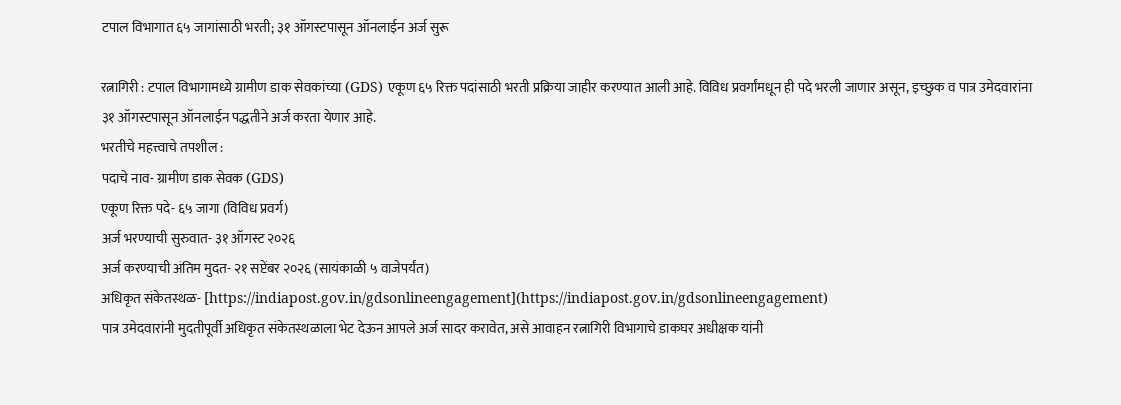टपाल विभागात ६५ जागांसाठी भरती; ३१ ऑगस्टपासून ऑनलाईन अर्ज सुरू

रत्नागिरी : टपाल विभागामध्ये ग्रामीण डाक सेवकांच्या (GDS) एकूण ६५ रिक्त पदांसाठी भरती प्रक्रिया जाहीर करण्यात आली आहे. विविध प्रवर्गांमधून ही पदे भरली जाणार असून, इच्छुक व पात्र उमेदवारांना ३१ ऑगस्टपासून ऑनलाईन पद्धतीने अर्ज करता येणार आहे.
भरतीचे महत्त्वाचे तपशील :
पदाचे नाव- ग्रामीण डाक सेवक (GDS)
एकूण रिक्त पदे- ६५ जागा (विविध प्रवर्ग)
अर्ज भरण्याची सुरुवात- ३१ ऑगस्ट २०२६
अर्ज करण्याची अंतिम मुदत- २१ सप्टेंबर २०२६ (सायंकाळी ५ वाजेपर्यंत)
अधिकृत संकेतस्थळ- [https://indiapost.gov.in/gdsonlineengagement](https://indiapost.gov.in/gdsonlineengagement)
पात्र उमेदवारांनी मुदतीपूर्वी अधिकृत संकेतस्थळाला भेट देऊन आपले अर्ज सादर करावेत, असे आवाहन रत्नागिरी विभागाचे डाकघर अधीक्षक यांनी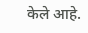केले आहे.